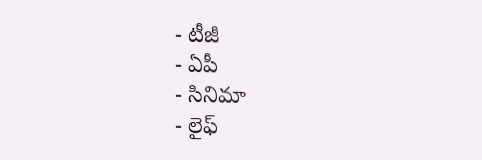- టీజీ
- ఏపీ
- సినిమా
- లైఫ్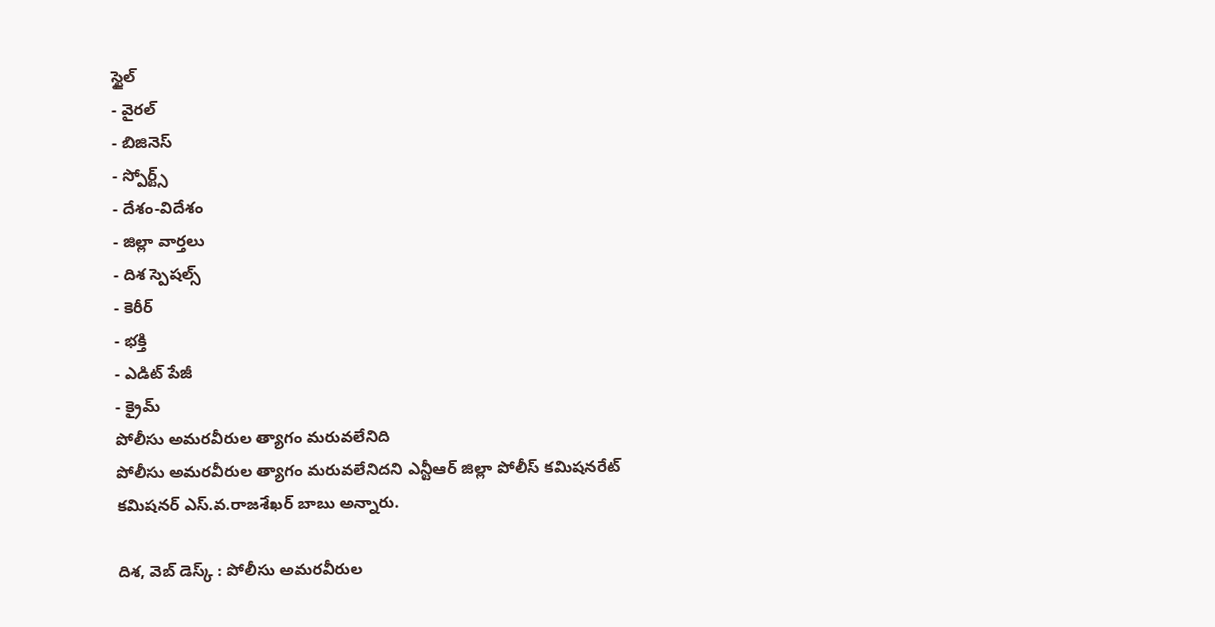స్టైల్
- వైరల్
- బిజినెస్
- స్పోర్ట్స్
- దేశం-విదేశం
- జిల్లా వార్తలు
- దిశ స్పెషల్స్
- కెరీర్
- భక్తి
- ఎడిట్ పేజీ
- క్రైమ్
పోలీసు అమరవీరుల త్యాగం మరువలేనిది
పోలీసు అమరవీరుల త్యాగం మరువలేనిదని ఎన్టీఆర్ జిల్లా పోలీస్ కమిషనరేట్ కమిషనర్ ఎస్.వ.రాజశేఖర్ బాబు అన్నారు.

దిశ, వెబ్ డెస్క్ : పోలీసు అమరవీరుల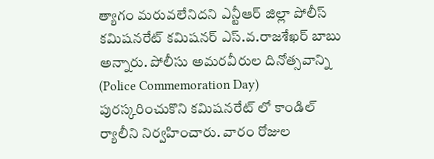త్యాగం మరువలేనిదని ఎన్టీఆర్ జిల్లా పోలీస్ కమిషనరేట్ కమిషనర్ ఎస్.వ.రాజశేఖర్ బాబు అన్నారు. పోలీసు అమరవీరుల దినోత్సవాన్ని (Police Commemoration Day) పురస్కరించుకొని కమిషనరేట్ లో కాండిల్ ర్యాలీని నిర్వహించారు. వారం రోజుల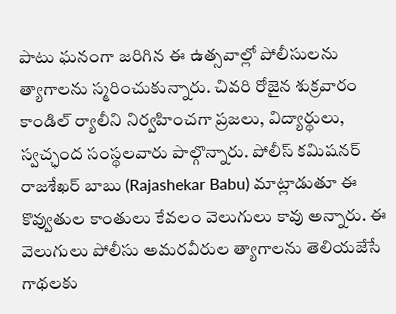పాటు ఘనంగా జరిగిన ఈ ఉత్సవాల్లో పోలీసులను త్యాగాలను స్మరించుకున్నారు. చివరి రోజైన శుక్రవారం కాండిల్ ర్యాలీని నిర్వహించగా ప్రజలు, విద్యార్థులు, స్వచ్ఛంద సంస్థలవారు పాల్గొన్నారు. పోలీస్ కమిషనర్ రాజశేఖర్ బాబు (Rajashekar Babu) మాట్లాడుతూ ఈ కొవ్వుతుల కాంతులు కేవలం వెలుగులు కావు అన్నారు. ఈ వెలుగులు పోలీసు అమరవీరుల త్యాగాలను తెలియజేసే గాథలకు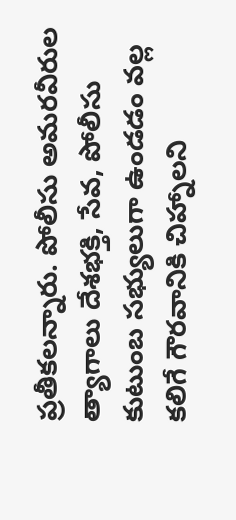ప్రతీకలన్నారు. పోలీసు అమరవీరుల త్యాగాలు దేశభక్తి, సేవ, పోలీసు కుటుంబ సభ్యులుగా ఉండడం వల్ల కలిగే గౌరవానికి చిహ్నాలని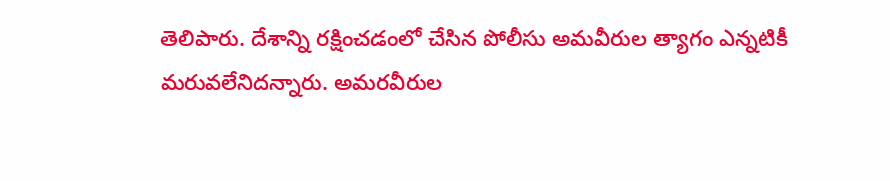తెలిపారు. దేశాన్ని రక్షించడంలో చేసిన పోలీసు అమవీరుల త్యాగం ఎన్నటికీ మరువలేనిదన్నారు. అమరవీరుల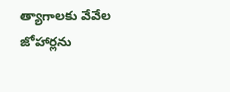త్యాగాలకు వేవేల జోహార్లను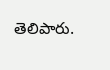తెలిపారు.